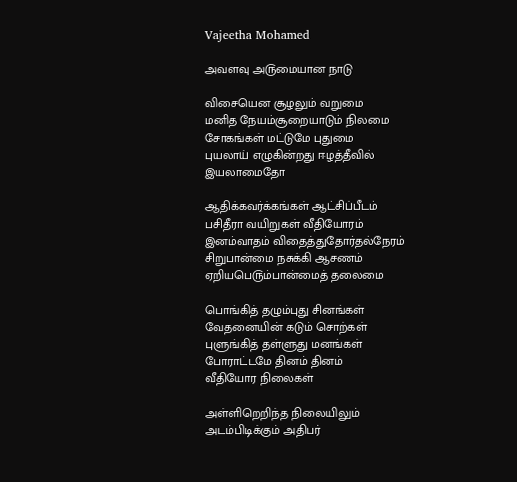Vajeetha Mohamed

அவளவு அ௫மையான நாடு

விசையென சூழலும் வறுமை
மனித நேயம்சூறையாடும் நிலமை
சோகங்கள் மட்டுமே புதுமை
புயலாய் எழுகின்றது ஈழத்தீவில்
இயலாமைதோ

ஆதிக்கவர்க்கங்கள் ஆட்சிப்பீடம்
பசிதீரா வயிறுகள் வீதியோரம்
இனம்வாதம் விதைத்துதோர்தல்நேரம்
சிறுபான்மை நசுக்கி ஆசணம்
ஏறியபெ௫ம்பான்மைத் தலைமை

பொங்கித் தழும்புது சினங்கள்
வேதனையின் கடும் சொற்கள்
புளுங்கித் தள்ளுது மனங்கள்
போராட்டமே தினம் தினம்
வீதியோர நிலைகள்

அள்ளிறெறிந்த நிலையிலும்
அடம்பிடிக்கும் அதிபர்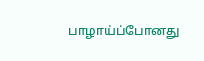பாழாய்ப்போனது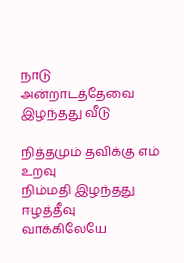நாடு
அன்றாடத்தேவை இழந்தது வீடு

நித்தமும் தவிக்கு எம் ௨றவு
நிம்மதி இழந்தது ஈழத்தீவு
வாக்கிலேயே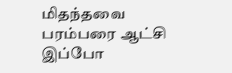மிதந்தவை
பரம்பரை ஆட்சி இப்போ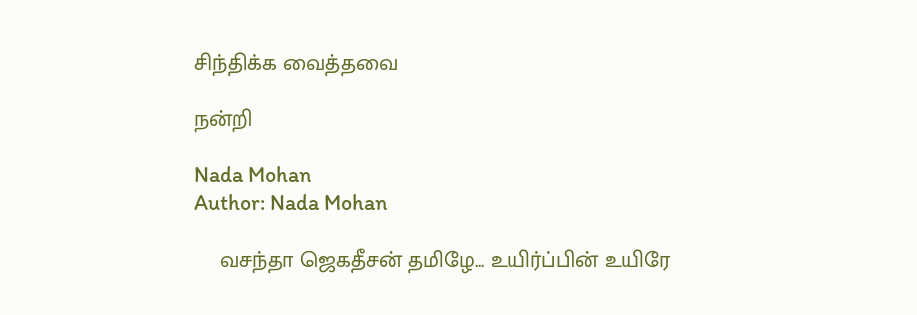சிந்திக்க வைத்தவை

நன்றி

Nada Mohan
Author: Nada Mohan

    வசந்தா ஜெகதீசன் தமிழே... உயிர்ப்பின் உயிரே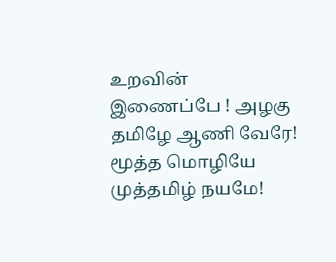உறவின் இணைப்பே ! அழகு தமிழே ஆணி வேரே! மூத்த மொழியே முத்தமிழ் நயமே!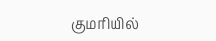குமரியில்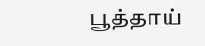பூத்தாய்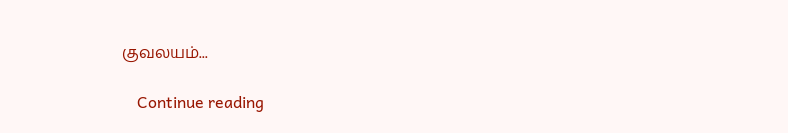குவலயம்...

    Continue reading